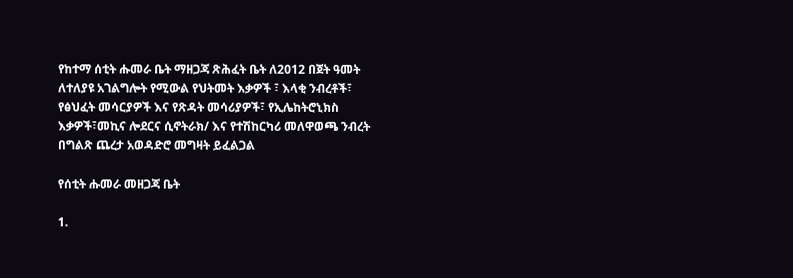የከተማ ሰቲት ሑመራ ቤት ማዘጋጃ ጽሕፈት ቤት ለ2012 በጀት ዓመት ለተለያዩ አገልግሎት የሚውል የህትመት እቃዎች ፣ እላቂ ንብረቶች፣ የፅህፈት መሳርያዎች እና የጽዳት መሳሪያዎች፣ የኢሌከትሮኒክስ እቃዎች፣መኪና ሎደርና ሲኖትራክ/ እና የተሽከርካሪ መለዋወጫ ንብረት በግልጽ ጨረታ አወዳድሮ መግዛት ይፈልጋል

የሰቲት ሑመራ መዘጋጃ ቤት

1.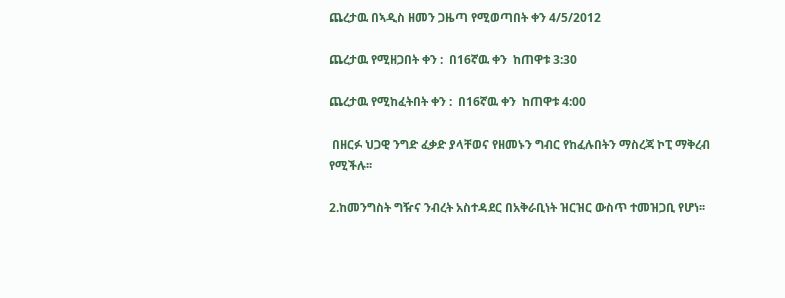ጨረታዉ በኣዲስ ዘመን ጋዜጣ የሚወጣበት ቀን 4/5/2012

ጨረታዉ የሚዘጋበት ቀን :  በ16ኛዉ ቀን  ከጠዋቱ 3:30

ጨረታዉ የሚከፈትበት ቀን :  በ16ኛዉ ቀን  ከጠዋቱ 4:00

 በዘርፉ ህጋዊ ንግድ ፈቃድ ያላቸወና የዘመኑን ግብር የከፈሉበትን ማስረጃ ኮፒ ማቅረብ የሚችሉ፡፡

2.ከመንግስት ግዥና ንብረት አስተዳደር በአቅራቢነት ዝርዝር ውስጥ ተመዝጋቢ የሆነ፡፡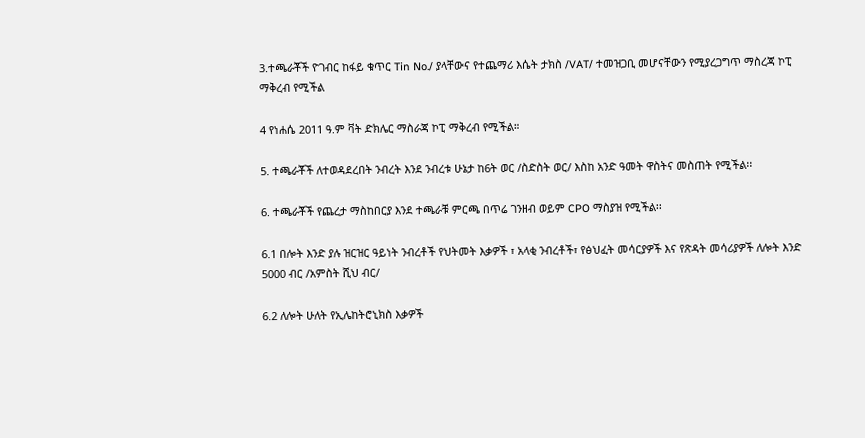3.ተጫራቾች ዮገብር ከፋይ ቁጥር Tin No./ ያላቸውና የተጨማሪ እሴት ታክስ /VAT/ ተመዝጋቢ መሆናቸውን የሚያረጋግጥ ማስረጃ ኮፒ ማቅረብ የሚችል

4 የነሐሴ 2011 ዓ.ም ቫት ድክሌር ማስራጃ ኮፒ ማቅረብ የሚችል።

5. ተጫራቾች ለተወዳደረበት ንብረት እንደ ንብረቱ ሁኔታ ከ6ት ወር /ስድስት ወር/ እስከ አንድ ዓመት ዋስትና መስጠት የሚችል፡፡

6. ተጫራቾች የጨረታ ማስከበርያ እንደ ተጫራቹ ምርጫ በጥሬ ገንዘብ ወይም CPO ማስያዝ የሚችል፡፡

6.1 በሎት እንድ ያሉ ዝርዝር ዓይነት ንብረቶች የህትመት እቃዎች ፣ አላቂ ንብረቶች፣ የፅህፈት መሳርያዎች እና የጽዳት መሳሪያዎች ለሎት እንድ 5000 ብር /አምስት ሺህ ብር/

6.2 ለሎት ሁለት የኢሌከትሮኒክስ እቃዎች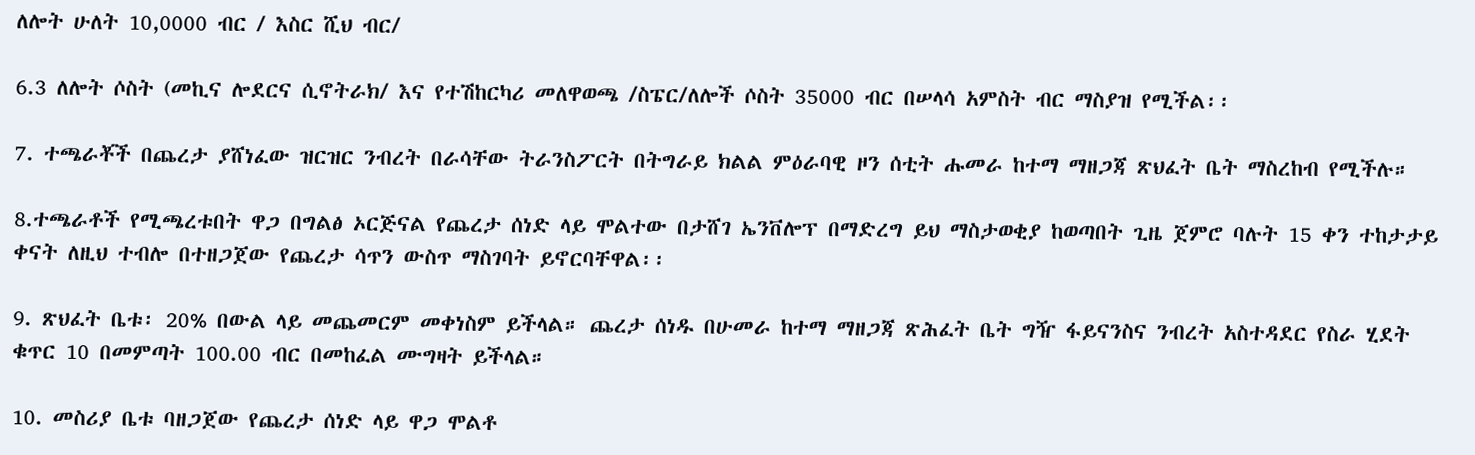ለሎት ሁለት 10,0000 ብር / እስር ሺህ ብር/

6.3 ለሎት ሶስት (መኪና ሎደርና ሲኖትራክ/ እና የተሽከርካሪ መለዋወጫ /ስፔር/ለሎች ሶስት 35000 ብር በሠላሳ አምስት ብር ማስያዝ የሚችል፡፡

7. ተጫራቾች በጨረታ ያሸነፈው ዝርዝር ንብረት በራሳቸው ትራንስፖርት በትግራይ ክልል ምዕራባዊ ዞን ሰቲት ሑመራ ከተማ ማዘጋጃ ጽህፈት ቤት ማስረከብ የሚችሉ።

8.ተጫራቶች የሚጫረቱበት ዋጋ በግልፅ ኦርጅናል የጨረታ ሰነድ ላይ ሞልተው በታሸገ ኤንቨሎፕ በማድረግ ይህ ማስታወቂያ ከወጣበት ጊዜ ጀምሮ ባሉት 15 ቀን ተከታታይ ቀናት ለዚህ ተብሎ በተዘጋጀው የጨረታ ሳጥን ውስጥ ማስገባት ይኖርባቸዋል፡፡

9. ጽህፈት ቤቱ፡ 20% በውል ላይ መጨመርም መቀነስም ይችላል። ጨረታ ሰነዱ በሁመራ ከተማ ማዘጋጃ ጽሕፈት ቤት ግዥ ፋይናንስና ንብረት አስተዳደር የስራ ሂደት ቁጥር 10 በመምጣት 100.00 ብር በመከፈል ሙግዛት ይችላል።

10. መስሪያ ቤቱ ባዘጋጀው የጨረታ ሰነድ ላይ ዋጋ ሞልቶ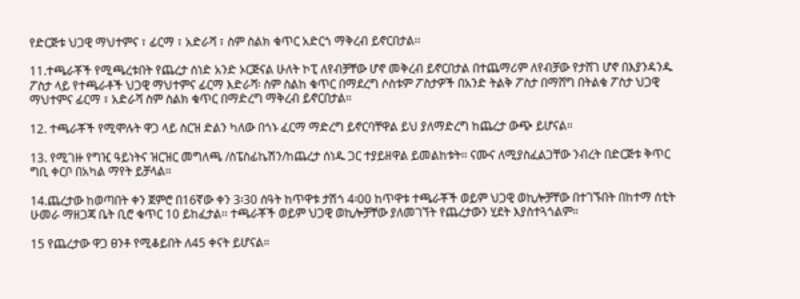የድርጅቱ ህጋዊ ማህተምና ፣ ፊርማ ፣ አድራሻ ፣ ስም ስልክ ቁጥር አድርጎ ማቅረብ ይኖርበታል፡፡

11.ተጫራቾች የሚጫረቱበት የጨረታ ሰነድ አንድ ኦርጅናል ሁለት ኮፒ ለየብቻቸው ሆኖ መቅረብ ይኖርበታል በተጨማሪም ለየብቻው የታሸገ ሆኖ በእያንዳንዱ ፖስታ ላይ የተጫራቶች ህጋዊ ማህተምና ፊርማ እድራሻ፡ ስም ስልከ ቁጥር በማደረግ ሶስቱም ፖስታዎች በአንድ ትልቅ ፖስታ በማሸግ በትልቁ ፖስታ ህጋዊ ማህተምና ፊርማ ፣ አድራሻ ስም ስልክ ቁጥር በማድረግ ማቅረብ ይኖርበታል።

12. ተጫራቾች የሚሞሉት ዋጋ ላይ ስርዝ ድልን ካለው በጎኑ ፈርማ ማድረግ ይኖርባቸዋል ይህ ያለማድረግ ከጨረታ ውጭ ይሆናል።

13. የሚገዙ የግዢ ዓይነትና ዝርዝር መግለጫ /ስፔስፊኬሽን/ከጨረታ ሰነዱ ጋር ተያይዘዋል ይመልከቱት፡፡ ናሙና ለሚያስፈልጋቸው ንብረት በድርጅቱ ቅጥር ግቢ ቀርቦ በአካል ማየት ይቻላል።

14.ጨረታው ከወጣበት ቀን ጀምሮ በ16ኛው ቀን 3፡30 ሰዓት ከጥዋቱ ታሽጎ 4፡00 ከጥዋቱ ተጫራቾች ወይም ህጋዊ ወኪሎቻቸው በተገኙበት በከተማ ሰቲት ሁመራ ማዘጋጃ ቤት ቢሮ ቁጥር 10 ይከፈታል፡፡ ተጫራቾች ወይም ህጋዊ ወኪሎቻቸው ያለመገኘት የጨረታውን ሂደት እያስተጓጎልም።

15 የጨረታው ዋጋ ፀንቶ የሚቆይበት ለ45 ቀናት ይሆናል።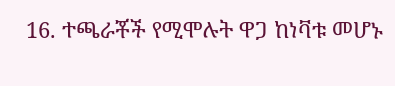16. ተጫራቾች የሚሞሉት ዋጋ ከነቫቱ መሆኑ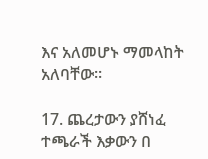እና አለመሆኑ ማመላከት አለባቸው።

17. ጨረታውን ያሸነፈ ተጫራች እቃውን በ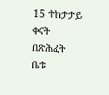15 ተከታታይ ቀናት በጽሕፈት ቤቱ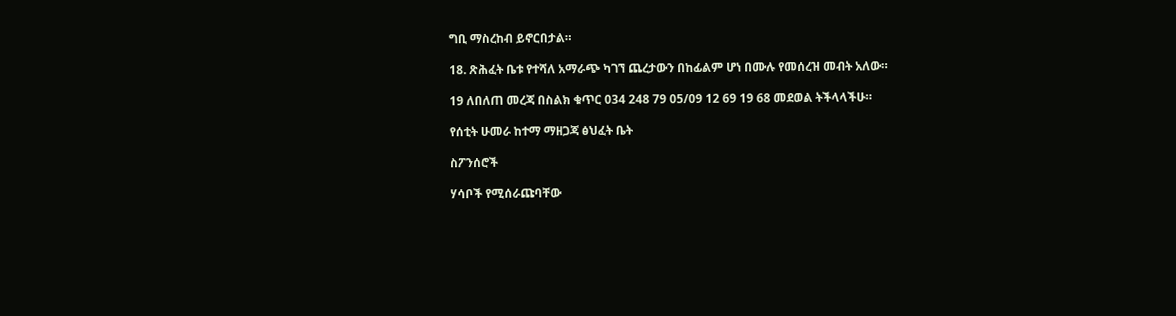ግቢ ማስረከብ ይኖርበታል።

18. ጽሕፈት ቤቱ የተሻለ አማራጭ ካገኘ ጨረታውን በከፊልም ሆነ በሙሉ የመሰረዝ መብት አለው።

19 ለበለጠ መረጃ በስልክ ቁጥር 034 248 79 05/09 12 69 19 68 መደወል ትችላላችሁ።

የሰቲት ሁመራ ከተማ ማዘጋጃ ፅህፈት ቤት

ስፖንሰሮች

ሃሳቦች የሚሰራጩባቸው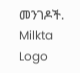መንገዶች.
Milkta Logo